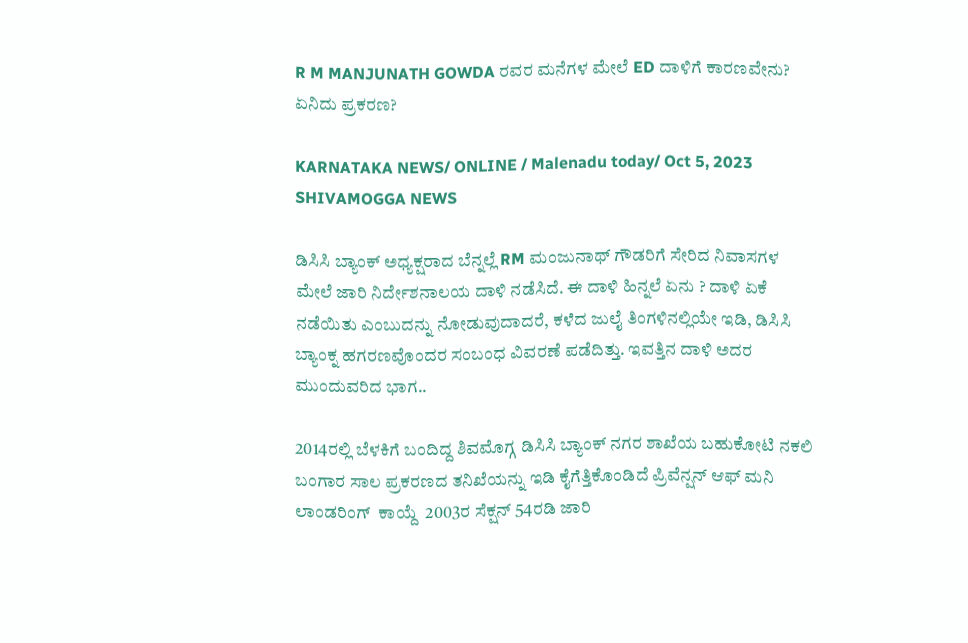R M MANJUNATH GOWDA ರವರ ಮನೆಗಳ ಮೇಲೆ ED ದಾಳಿಗೆ ಕಾರಣವೇನು? ಏನಿದು ಪ್ರಕರಣ?

KARNATAKA NEWS/ ONLINE / Malenadu today/ Oct 5, 2023 SHIVAMOGGA NEWS

ಡಿಸಿಸಿ ಬ್ಯಾಂಕ್ ಅಧ್ಯಕ್ಷರಾದ ಬೆನ್ನಲ್ಲೆ RM ಮಂಜುನಾಥ್ ಗೌಡರಿಗೆ ಸೇರಿದ ನಿವಾಸಗಳ ಮೇಲೆ ಜಾರಿ ನಿರ್ದೇಶನಾಲಯ ದಾಳಿ ನಡೆಸಿದೆ. ಈ ದಾಳಿ ಹಿನ್ನಲೆ ಏನು ? ದಾಳಿ ಏಕೆ ನಡೆಯಿತು ಎಂಬುದನ್ನು ನೋಡುವುದಾದರೆ, ಕಳೆದ ಜುಲೈ ತಿಂಗಳಿನಲ್ಲಿಯೇ ಇಡಿ, ಡಿಸಿಸಿ ಬ್ಯಾಂಕ್ನ ಹಗರಣವೊಂದರ ಸಂಬಂಧ ವಿವರಣೆ ಪಡೆದಿತ್ತು. ಇವತ್ತಿನ ದಾಳಿ ಅದರ ಮುಂದುವರಿದ ಭಾಗ..

2014ರಲ್ಲಿ ಬೆಳಕಿಗೆ ಬಂದಿದ್ದ ಶಿವಮೊಗ್ಗ ಡಿಸಿಸಿ ಬ್ಯಾಂಕ್ ನಗರ ಶಾಖೆಯ ಬಹುಕೋಟಿ ನಕಲಿ ಬಂಗಾರ ಸಾಲ ಪ್ರಕರಣದ ತನಿಖೆಯನ್ನು ಇಡಿ ಕೈಗೆತ್ತಿಕೊಂಡಿದೆ ಪ್ರಿವೆನ್ಷನ್ ಆಫ್ ಮನಿ ಲಾಂಡರಿಂಗ್  ಕಾಯ್ದೆ  2003ರ ಸೆಕ್ಷನ್ 54ರಡಿ ಜಾರಿ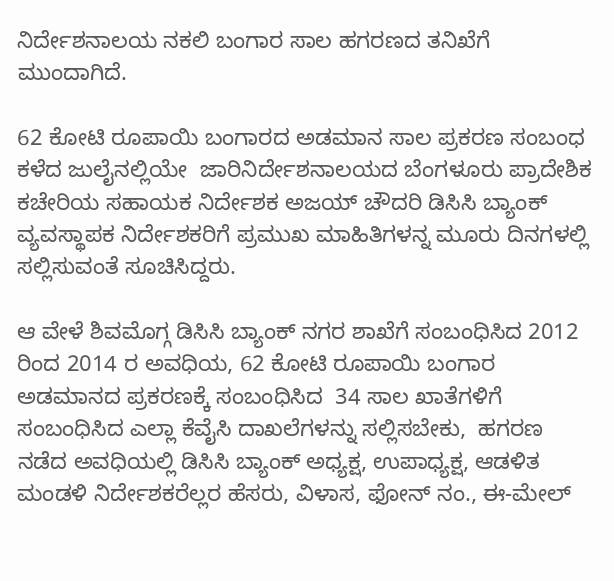ನಿರ್ದೇಶನಾಲಯ ನಕಲಿ ಬಂಗಾರ ಸಾಲ ಹಗರಣದ ತನಿಖೆಗೆ ಮುಂದಾಗಿದೆ.

62 ಕೋಟಿ ರೂಪಾಯಿ ಬಂಗಾರದ ಅಡಮಾನ ಸಾಲ ಪ್ರಕರಣ ಸಂಬಂಧ ಕಳೆದ ಜುಲೈನಲ್ಲಿಯೇ  ಜಾರಿನಿರ್ದೇಶನಾಲಯದ ಬೆಂಗಳೂರು ಪ್ರಾದೇಶಿಕ ಕಚೇರಿಯ ಸಹಾಯಕ ನಿರ್ದೇಶಕ ಅಜಯ್ ಚೌದರಿ ಡಿಸಿಸಿ ಬ್ಯಾಂಕ್ ವ್ಯವಸ್ಥಾಪಕ ನಿರ್ದೇಶಕರಿಗೆ ಪ್ರಮುಖ ಮಾಹಿತಿಗಳನ್ನ ಮೂರು ದಿನಗಳಲ್ಲಿ ಸಲ್ಲಿಸುವಂತೆ ಸೂಚಿಸಿದ್ದರು.

ಆ ವೇಳೆ ಶಿವಮೊಗ್ಗ ಡಿಸಿಸಿ ಬ್ಯಾಂಕ್ ನಗರ ಶಾಖೆಗೆ ಸಂಬಂಧಿಸಿದ 2012 ರಿಂದ 2014 ರ ಅವಧಿಯ, 62 ಕೋಟಿ ರೂಪಾಯಿ ಬಂಗಾರ ಅಡಮಾನದ ಪ್ರಕರಣಕ್ಕೆ ಸಂಬಂಧಿಸಿದ  34 ಸಾಲ ಖಾತೆಗಳಿಗೆ ಸಂಬಂಧಿಸಿದ ಎಲ್ಲಾ ಕೆವೈಸಿ ದಾಖಲೆಗಳನ್ನು ಸಲ್ಲಿಸಬೇಕು,  ಹಗರಣ ನಡೆದ ಅವಧಿಯಲ್ಲಿ ಡಿಸಿಸಿ ಬ್ಯಾಂಕ್ ಅಧ್ಯಕ್ಷ, ಉಪಾಧ್ಯಕ್ಷ, ಆಡಳಿತ ಮಂಡಳಿ ನಿರ್ದೇಶಕರೆಲ್ಲರ ಹೆಸರು, ವಿಳಾಸ, ಫೋನ್ ನಂ., ಈ-ಮೇಲ್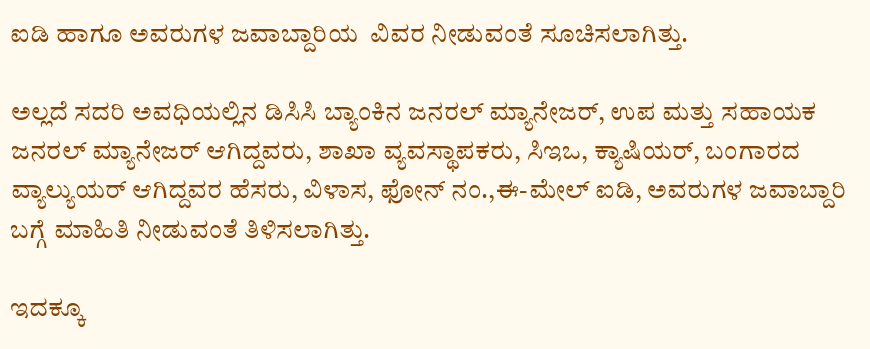ಐಡಿ ಹಾಗೂ ಅವರುಗಳ ಜವಾಬ್ದಾರಿಯ  ವಿವರ ನೀಡುವಂತೆ ಸೂಚಿಸಲಾಗಿತ್ತು.

ಅಲ್ಲದೆ ಸದರಿ ಅವಧಿಯಲ್ಲಿನ ಡಿಸಿಸಿ ಬ್ಯಾಂಕಿನ ಜನರಲ್ ಮ್ಯಾನೇಜರ್, ಉಪ ಮತ್ತು ಸಹಾಯಕ ಜನರಲ್ ಮ್ಯಾನೇಜರ್ ಆಗಿದ್ದವರು, ಶಾಖಾ ವ್ಯವಸ್ಥಾಪಕರು, ಸಿಇಒ, ಕ್ಯಾಷಿಯರ್, ಬಂಗಾರದ ವ್ಯಾಲ್ಯುಯರ್ ಆಗಿದ್ದವರ ಹೆಸರು, ವಿಳಾಸ, ಫೋನ್ ನಂ.,ಈ-ಮೇಲ್ ಐಡಿ, ಅವರುಗಳ ಜವಾಬ್ದಾರಿ ಬಗ್ಗೆ ಮಾಹಿತಿ ನೀಡುವಂತೆ ತಿಳಿಸಲಾಗಿತ್ತು.

ಇದಕ್ಕೂ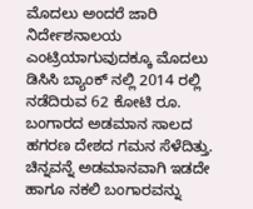ಮೊದಲು ಅಂದರೆ ಜಾರಿ ನಿರ್ದೇಶನಾಲಯ ಎಂಟ್ರಿಯಾಗುವುದಕ್ಕೂ ಮೊದಲು  ಡಿಸಿಸಿ ಬ್ಯಾಂಕ್ ನಲ್ಲಿ 2014 ರಲ್ಲಿ ನಡೆದಿರುವ 62 ಕೋಟಿ ರೂ. ಬಂಗಾರದ ಅಡಮಾನ ಸಾಲದ ಹಗರಣ ದೇಶದ ಗಮನ ಸೆಳೆದಿತ್ತು. ಚಿನ್ನವನ್ನೆ ಅಡಮಾನವಾಗಿ ಇಡದೇ ಹಾಗೂ ನಕಲಿ ಬಂಗಾರವನ್ನು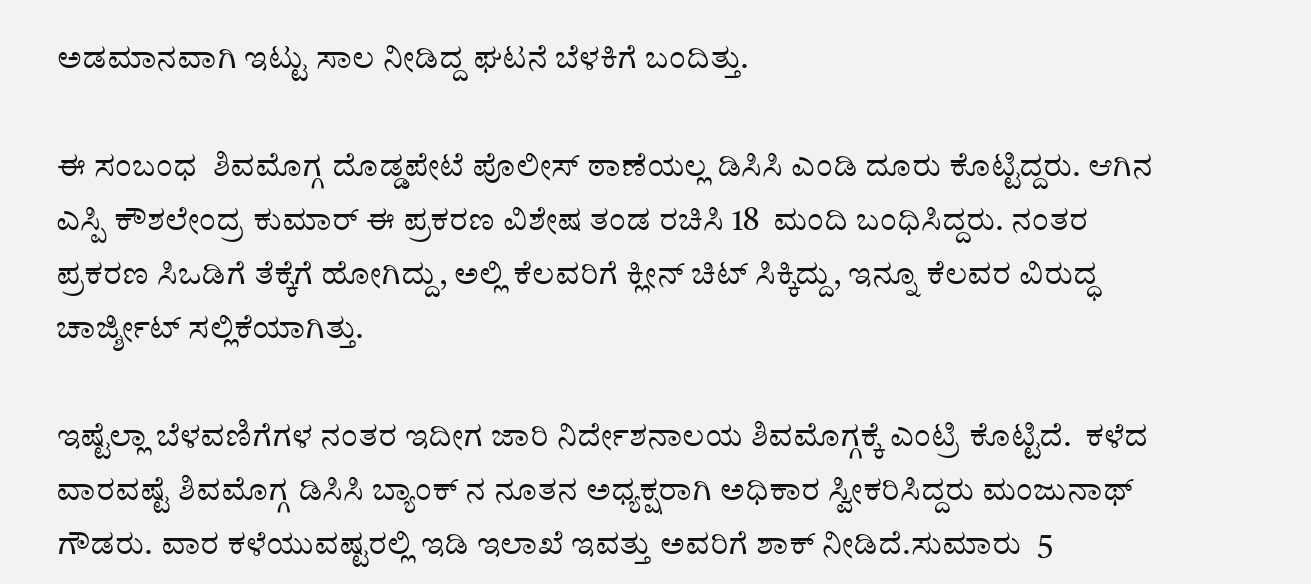ಅಡಮಾನವಾಗಿ ಇಟ್ಟು ಸಾಲ ನೀಡಿದ್ದ ಘಟನೆ ಬೆಳಕಿಗೆ ಬಂದಿತ್ತು.

ಈ ಸಂಬಂಧ  ಶಿವಮೊಗ್ಗ ದೊಡ್ಡಪೇಟೆ ಪೊಲೀಸ್ ಠಾಣೆಯಲ್ಲ ಡಿಸಿಸಿ ಎಂಡಿ ದೂರು ಕೊಟ್ಟಿದ್ದರು. ಆಗಿನ ಎಸ್ಪಿ ಕೌಶಲೇಂದ್ರ ಕುಮಾರ್ ಈ ಪ್ರಕರಣ ವಿಶೇಷ ತಂಡ ರಚಿಸಿ 18  ಮಂದಿ ಬಂಧಿಸಿದ್ದರು. ನಂತರ ಪ್ರಕರಣ ಸಿಒಡಿಗೆ ತೆಕ್ಕೆಗೆ ಹೋಗಿದ್ದು, ಅಲ್ಲಿ ಕೆಲವರಿಗೆ ಕ್ಲೀನ್ ಚಿಟ್ ಸಿಕ್ಕಿದ್ದು, ಇನ್ನೂ ಕೆಲವರ ವಿರುದ್ಧ ಚಾರ್ಜ್ಶೀಟ್ ಸಲ್ಲಿಕೆಯಾಗಿತ್ತು.

ಇಷ್ಟೆಲ್ಲಾ ಬೆಳವಣಿಗೆಗಳ ನಂತರ ಇದೀಗ ಜಾರಿ ನಿರ್ದೇಶನಾಲಯ ಶಿವಮೊಗ್ಗಕ್ಕೆ ಎಂಟ್ರಿ ಕೊಟ್ಟಿದೆ.  ಕಳೆದ ವಾರವಷ್ಟೆ ಶಿವಮೊಗ್ಗ ಡಿಸಿಸಿ ಬ್ಯಾಂಕ್ ನ ನೂತನ ಅಧ್ಯಕ್ಷರಾಗಿ ಅಧಿಕಾರ ಸ್ವೀಕರಿಸಿದ್ದರು ಮಂಜುನಾಥ್ ಗೌಡರು. ವಾರ ಕಳೆಯುವಷ್ಟರಲ್ಲಿ ಇಡಿ ಇಲಾಖೆ ಇವತ್ತು ಅವರಿಗೆ ಶಾಕ್ ನೀಡಿದೆ.ಸುಮಾರು  5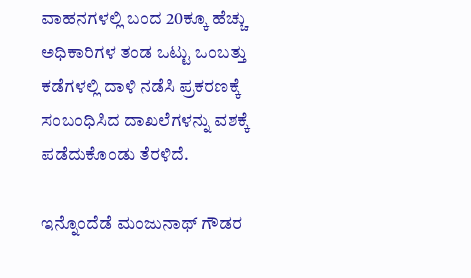ವಾಹನಗಳಲ್ಲಿ ಬಂದ 20ಕ್ಕೂ ಹೆಚ್ಚು ಅಧಿಕಾರಿಗಳ ತಂಡ ಒಟ್ಟು ಒಂಬತ್ತು ಕಡೆಗಳಲ್ಲಿ ದಾಳಿ ನಡೆಸಿ ಪ್ರಕರಣಕ್ಕೆ ಸಂಬಂಧಿಸಿದ ದಾಖಲೆಗಳನ್ನು ವಶಕ್ಕೆ ಪಡೆದುಕೊಂಡು ತೆರಳಿದೆ.

ಇನ್ನೊಂದೆಡೆ ಮಂಜುನಾಥ್ ಗೌಡರ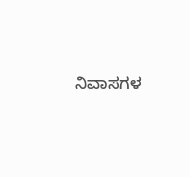ನಿವಾಸಗಳ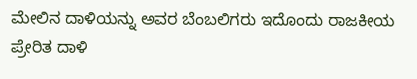ಮೇಲಿನ ದಾಳಿಯನ್ನು ಅವರ ಬೆಂಬಲಿಗರು ಇದೊಂದು ರಾಜಕೀಯ ಪ್ರೇರಿತ ದಾಳಿ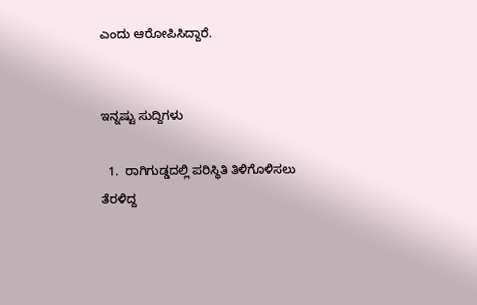ಎಂದು ಆರೋಪಿಸಿದ್ದಾರೆ.


ಇನ್ನಷ್ಟು ಸುದ್ದಿಗಳು

  1.  ರಾಗಿಗುಡ್ಡದಲ್ಲಿ ಪರಿಸ್ಥಿತಿ ತಿಳಿಗೊಳಿಸಲು ತೆರಳಿದ್ದ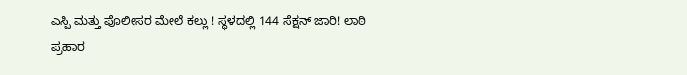ಎಸ್ಪಿ ಮತ್ತು ಪೊಲೀಸರ ಮೇಲೆ ಕಲ್ಲು ! ಸ್ಥಳದಲ್ಲಿ 144 ಸೆಕ್ಷನ್ ಜಾರಿ! ಲಾಠಿ ಪ್ರಹಾರ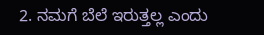2. ನಮಗೆ ಬೆಲೆ ಇರುತ್ತಲ್ಲ ಎಂದು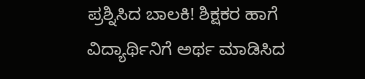ಪ್ರಶ್ನಿಸಿದ ಬಾಲಕಿ! ಶಿಕ್ಷಕರ ಹಾಗೆ ವಿದ್ಯಾರ್ಥಿನಿಗೆ ಅರ್ಥ ಮಾಡಿಸಿದ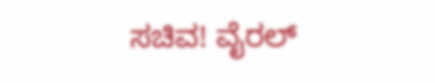ಸಚಿವ! ವೈರಲ್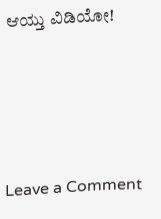ಆಯ್ತು ವಿಡಿಯೋ!




Leave a Comment